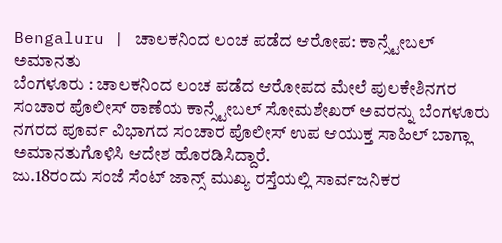Bengaluru | ಚಾಲಕನಿಂದ ಲಂಚ ಪಡೆದ ಆರೋಪ: ಕಾನ್ಸ್ಟೇಬಲ್ ಅಮಾನತು
ಬೆಂಗಳೂರು : ಚಾಲಕನಿಂದ ಲಂಚ ಪಡೆದ ಆರೋಪದ ಮೇಲೆ ಪುಲಕೇಶಿನಗರ ಸಂಚಾರ ಪೊಲೀಸ್ ಠಾಣೆಯ ಕಾನ್ಸ್ಟೇಬಲ್ ಸೋಮಶೇಖರ್ ಅವರನ್ನು ಬೆಂಗಳೂರು ನಗರದ ಪೂರ್ವ ವಿಭಾಗದ ಸಂಚಾರ ಪೊಲೀಸ್ ಉಪ ಆಯುಕ್ತ ಸಾಹಿಲ್ ಬಾಗ್ಲಾ ಅಮಾನತುಗೊಳಿಸಿ ಆದೇಶ ಹೊರಡಿಸಿದ್ದಾರೆ.
ಜು.18ರಂದು ಸಂಜೆ ಸೆಂಟ್ ಜಾನ್ಸ್ ಮುಖ್ಯ ರಸ್ತೆಯಲ್ಲಿ ಸಾರ್ವಜನಿಕರ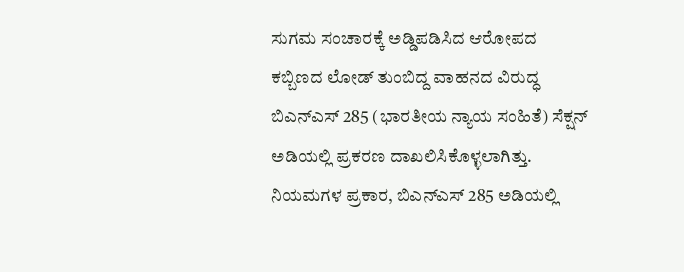ಸುಗಮ ಸಂಚಾರಕ್ಕೆ ಅಡ್ಡಿಪಡಿಸಿದ ಆರೋಪದ ಕಬ್ಬಿಣದ ಲೋಡ್ ತುಂಬಿದ್ದ ವಾಹನದ ವಿರುದ್ಧ ಬಿಎನ್ಎಸ್ 285 (ಭಾರತೀಯ ನ್ಯಾಯ ಸಂಹಿತೆ) ಸೆಕ್ಷನ್ ಅಡಿಯಲ್ಲಿ ಪ್ರಕರಣ ದಾಖಲಿಸಿಕೊಳ್ಳಲಾಗಿತ್ತು.
ನಿಯಮಗಳ ಪ್ರಕಾರ, ಬಿಎನ್ಎಸ್ 285 ಅಡಿಯಲ್ಲಿ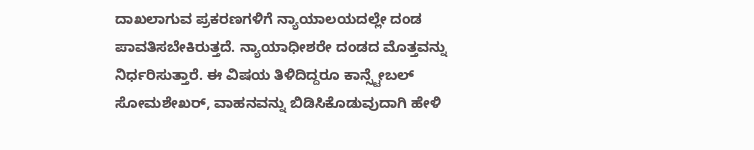ದಾಖಲಾಗುವ ಪ್ರಕರಣಗಳಿಗೆ ನ್ಯಾಯಾಲಯದಲ್ಲೇ ದಂಡ ಪಾವತಿಸಬೇಕಿರುತ್ತದೆ. ನ್ಯಾಯಾಧೀಶರೇ ದಂಡದ ಮೊತ್ತವನ್ನು ನಿರ್ಧರಿಸುತ್ತಾರೆ. ಈ ವಿಷಯ ತಿಳಿದಿದ್ದರೂ ಕಾನ್ಸ್ಟೇಬಲ್ ಸೋಮಶೇಖರ್, ವಾಹನವನ್ನು ಬಿಡಿಸಿಕೊಡುವುದಾಗಿ ಹೇಳಿ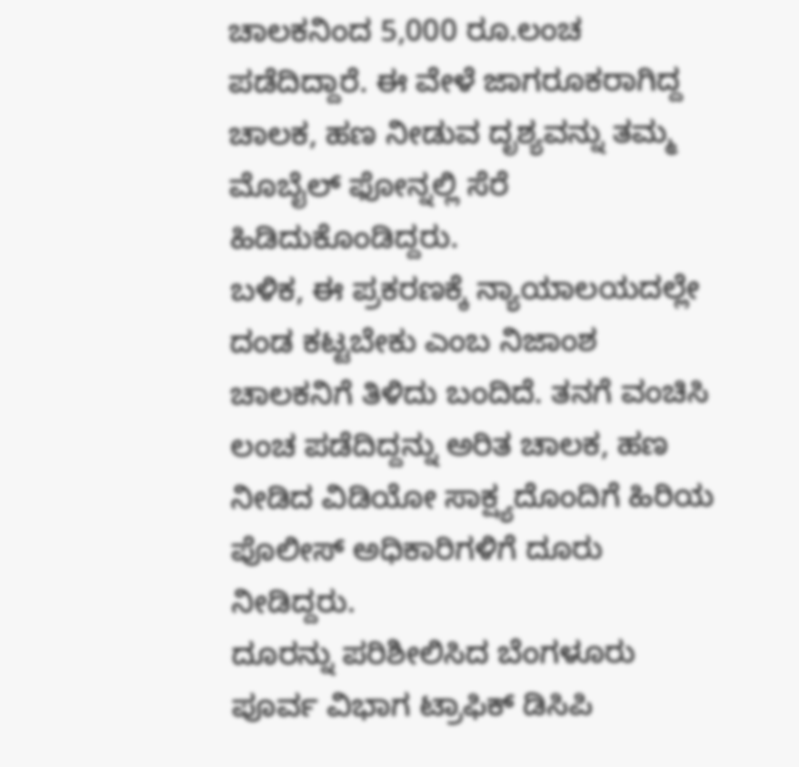ಚಾಲಕನಿಂದ 5,000 ರೂ.ಲಂಚ ಪಡೆದಿದ್ದಾರೆ. ಈ ವೇಳೆ ಜಾಗರೂಕರಾಗಿದ್ದ ಚಾಲಕ, ಹಣ ನೀಡುವ ದೃಶ್ಯವನ್ನು ತಮ್ಮ ಮೊಬೈಲ್ ಫೋನ್ನಲ್ಲಿ ಸೆರೆ ಹಿಡಿದುಕೊಂಡಿದ್ದರು.
ಬಳಿಕ, ಈ ಪ್ರಕರಣಕ್ಕೆ ನ್ಯಾಯಾಲಯದಲ್ಲೇ ದಂಡ ಕಟ್ಟಬೇಕು ಎಂಬ ನಿಜಾಂಶ ಚಾಲಕನಿಗೆ ತಿಳಿದು ಬಂದಿದೆ. ತನಗೆ ವಂಚಿಸಿ ಲಂಚ ಪಡೆದಿದ್ದನ್ನು ಅರಿತ ಚಾಲಕ, ಹಣ ನೀಡಿದ ವಿಡಿಯೋ ಸಾಕ್ಷ್ಯದೊಂದಿಗೆ ಹಿರಿಯ ಪೊಲೀಸ್ ಅಧಿಕಾರಿಗಳಿಗೆ ದೂರು ನೀಡಿದ್ದರು.
ದೂರನ್ನು ಪರಿಶೀಲಿಸಿದ ಬೆಂಗಳೂರು ಪೂರ್ವ ವಿಭಾಗ ಟ್ರಾಫಿಕ್ ಡಿಸಿಪಿ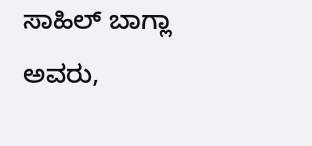ಸಾಹಿಲ್ ಬಾಗ್ಲಾ ಅವರು,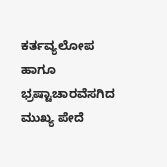ಕರ್ತವ್ಯಲೋಪ ಹಾಗೂ ಭ್ರಷ್ಟಾಚಾರವೆಸಗಿದ ಮುಖ್ಯ ಪೇದೆ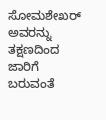ಸೋಮಶೇಖರ್ ಅವರನ್ನು ತಕ್ಷಣದಿಂದ ಜಾರಿಗೆ ಬರುವಂತೆ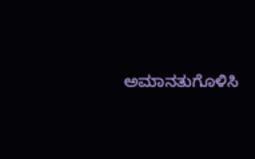ಅಮಾನತುಗೊಳಿಸಿ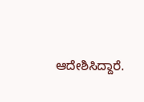ಆದೇಶಿಸಿದ್ದಾರೆ.